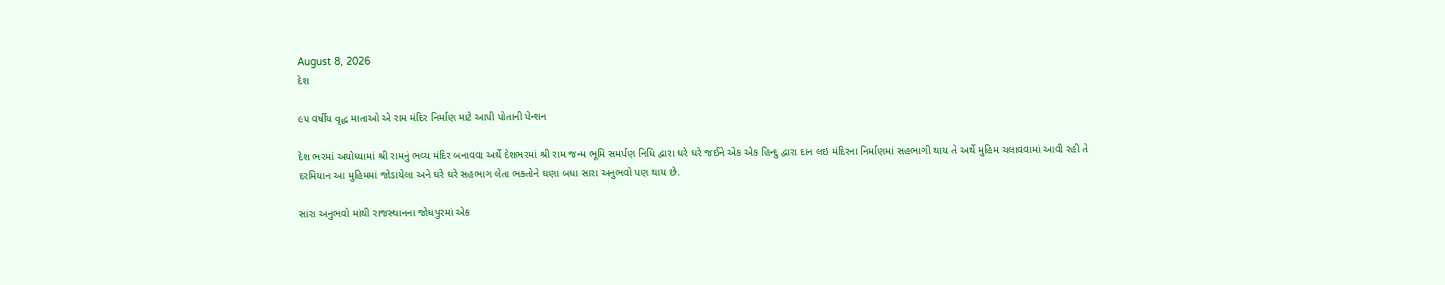August 8, 2026
દેશ

૯૫ વર્ષીય વૃદ્ધ માતાઓ એ રામ મંદિર નિર્માણ માટે આપી પોતાની પેન્શન

દેશ ભરમાં અયોધ્યામાં શ્રી રામનું ભવ્ય મંદિર બનાવવા અર્થે દેશભરમાં શ્રી રામ જન્મ ભૂમિ સમર્પણ નિધિ દ્વારા ઘરે ઘરે જઈને એક એક હિન્દુ દ્વારા દાન લઇ મંદિરના નિર્માણમાં સહભાગી થાય તે અર્થે મુહિમ ચલાવવામાં આવી રહી તે દરમિયાન આ મુહિમમાં જોડાયેલા અને ઘરે ઘરે સહભાગ લેતા ભક્તોને ઘણા બધા સારા અનુભવો પણ થાય છે.

સારા અનુભવો માંથી રાજસ્થાનના જોધપુરમાં એક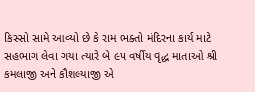કિસ્સો સામે આવ્યો છે કે રામ ભક્તો મંદિરના કાર્ય માટે સહભાગ લેવા ગયા ત્યારે બે ૯૫ વર્ષીય વૃદ્ધ માતાઓ શ્રી કમલાજી અને કૌશલ્યાજી એ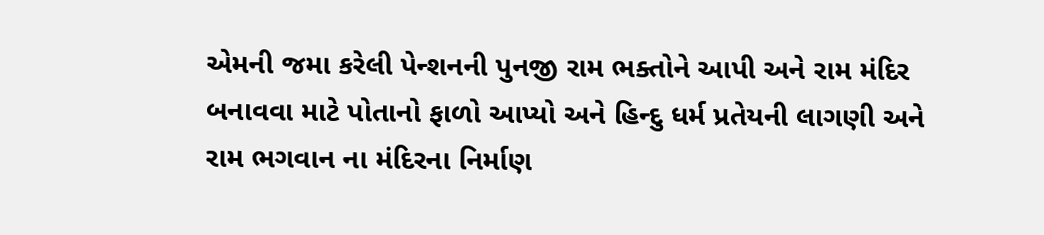એમની જમા કરેલી પેન્શનની પુનજી રામ ભક્તોને આપી અને રામ મંદિર બનાવવા માટે પોતાનો ફાળો આપ્યો અને હિન્દુ ધર્મ પ્રતેયની લાગણી અને રામ ભગવાન ના મંદિરના નિર્માણ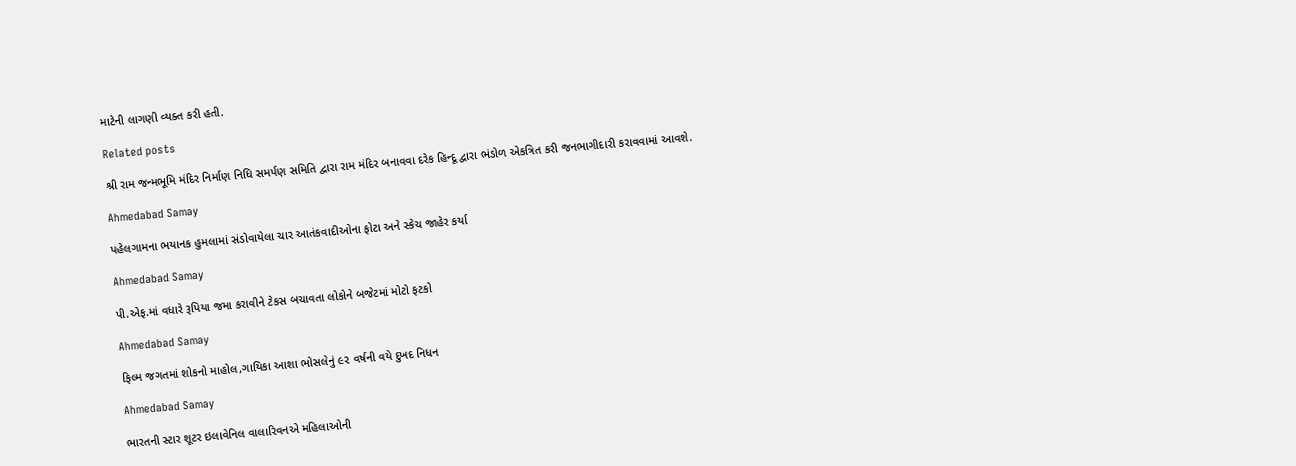માટેની લાગણી વ્યક્ત કરી હતી.

Related posts

શ્રી રામ જન્મભૂમિ મંદિર નિર્માણ નિધિ સમર્પણ સમિતિ દ્વારા રામ મંદિર બનાવવા દરેક હિન્દૂ દ્વારા ભંડોળ એકત્રિત કરી જનભાગીદારી કરાવવામાં આવશે.

Ahmedabad Samay

પહેલગામના ભયાનક હુમલામાં સંડોવાયેલા ચાર આતંકવાદીઓના ફોટા અને સ્કેચ જાહેર કર્યા

Ahmedabad Samay

પી.એફ.માં વધારે રૂપિયા જમા કરાવીને ટેકસ બચાવતા લોકોને બજેટમાં મોટો ફટકો

Ahmedabad Samay

ફિલ્મ જગતમાં શોકનો માહોલ,ગાયિકા આશા ભોસલેનું ૯૨ વર્ષની વયે દુખદ નિધન

Ahmedabad Samay

ભારતની સ્ટાર શૂટર ઇલાવેનિલ વાલારિવનએ મહિલાઓની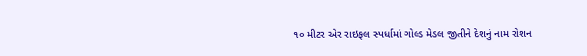૧૦ મીટર એર રાઇફલ સ્પર્ધામાં ગોલ્ડ મેડલ જીતીને દેશનું નામ રોશન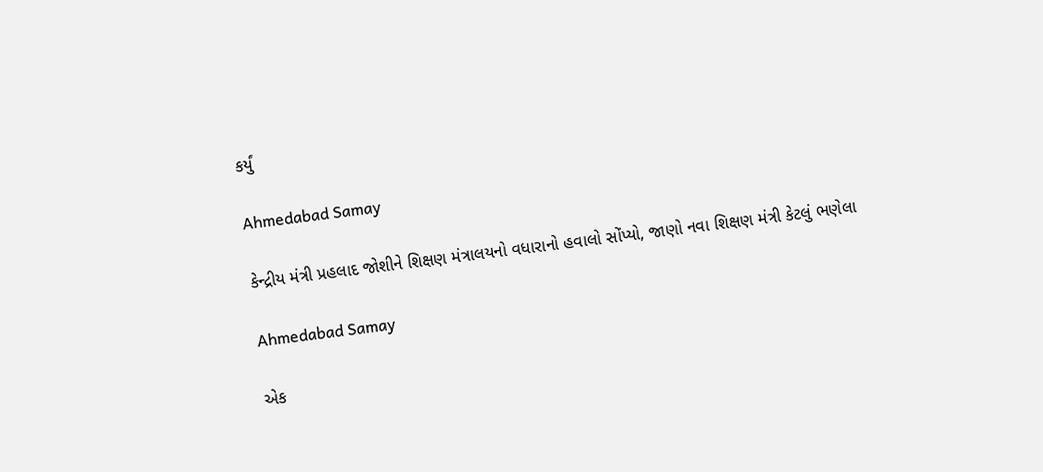કર્યું

Ahmedabad Samay

કેન્દ્રીય મંત્રી પ્રહલાદ જોશીને શિક્ષણ મંત્રાલયનો વધારાનો હવાલો સોંપ્યો, જાણો નવા શિક્ષણ મંત્રી કેટલું ભણેલા

Ahmedabad Samay

એક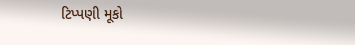ટિપ્પણી મૂકો